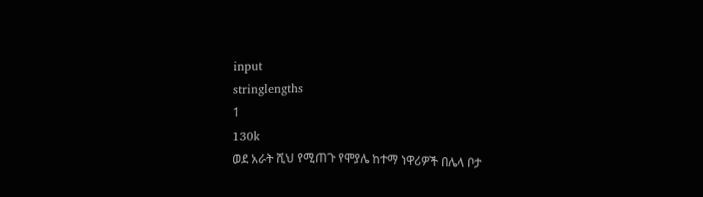input
stringlengths
1
130k
ወደ አራት ሺህ የሚጠጉ የሞያሌ ከተማ ነዋሪዎች በሌላ ቦታ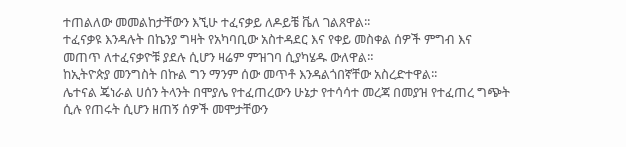ተጠልለው መመልከታቸውን እኚሁ ተፈናቃይ ለዶይቼ ቬለ ገልጸዋል፡፡
ተፈናቃዩ እንዳሉት በኬንያ ግዛት የአካባቢው አስተዳደር እና የቀይ መስቀል ሰዎች ምግብ እና መጠጥ ለተፈናቃዮቹ ያደሉ ሲሆን ዛሬም ምዝገባ ሲያካሄዱ ውለዋል።
ከኢትዮጵያ መንግስት በኩል ግን ማንም ሰው መጥቶ እንዳልጎበኛቸው አስረድተዋል፡፡
ሌተናል ጄነራል ሀሰን ትላንት በሞያሌ የተፈጠረውን ሁኔታ የተሳሳተ መረጃ በመያዝ የተፈጠረ ግጭት ሲሉ የጠሩት ሲሆን ዘጠኝ ሰዎች መሞታቸውን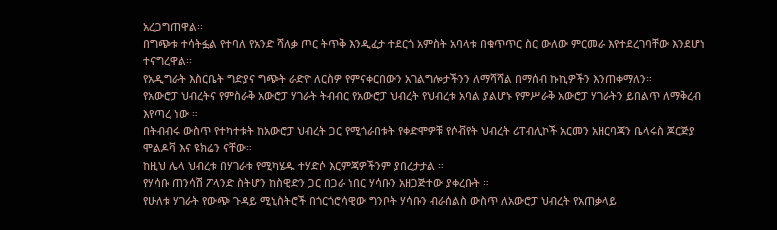አረጋግጠዋል፡፡
በግጭቱ ተሳትፏል የተባለ የአንድ ሻለቃ ጦር ትጥቅ እንዲፈታ ተደርጎ አምስት አባላቱ በቁጥጥር ስር ውለው ምርመራ እየተደረገባቸው እንደሆነ ተናግረዋል፡፡
የአዲግራት እስርቤት ግድያና ግጭት ራድዮ ለርስዎ የምናቀርበውን አገልግሎታችንን ለማሻሻል በማሰብ ኩኪዎችን እንጠቀማለን።
የአውሮፓ ህብረትና የምስራቅ አውሮፓ ሃገራት ትብብር የአውሮፓ ህብረት የህብረቱ አባል ያልሆኑ የምሥራቅ አውሮፓ ሃገራትን ይበልጥ ለማቅረብ እየጣረ ነው ።
በትብብሩ ውስጥ የተካተቱት ከአውሮፓ ህብረት ጋር የሚጎራበቱት የቀድሞዎቹ የሶቭየት ህብረት ሪፐብሊኮች አርመን አዘርባጃን ቤላሩስ ጆርጅያ ሞልዶቫ እና ዩክሬን ናቸው።
ከዚህ ሌላ ህብረቱ በሃገራቱ የሚካሄዱ ተሃድሶ እርምጃዎችንም ያበረታታል ።
የሃሳቡ ጠንሳሽ ፖላንድ ስትሆን ከስዊድን ጋር በጋራ ነበር ሃሳቡን አዘጋጅተው ያቀረቡት ።
የሁለቱ ሃገራት የውጭ ጉዳይ ሚኒስትሮች በጎርጎሮሳዊው ግንቦት ሃሳቡን ብራሰልስ ውስጥ ለአውሮፓ ህብረት የአጠቃላይ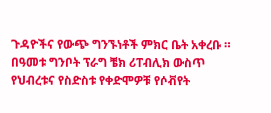ጉዳዮችና የውጭ ግንኙነቶች ምክር ቤት አቀረቡ ።
በዓመቱ ግንቦት ፕራግ ቼክ ሪፐብሊክ ውስጥ የህብረቱና የስድስቱ የቀድሞዎቹ የሶቭየት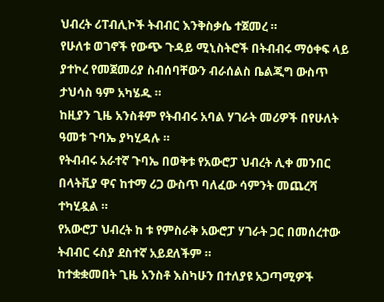ህብረት ሪፐብሊኮች ትብብር እንቅስቃሴ ተጀመረ ።
የሁለቱ ወገኖች የውጭ ጉዳይ ሚኒስትሮች በትብብሩ ማዕቀፍ ላይ ያተኮረ የመጀመሪያ ስብሰባቸውን ብራሰልስ ቤልጂግ ውስጥ ታህሳስ ዓም አካሄዱ ።
ከዚያን ጊዜ አንስቶም የትብብሩ አባል ሃገራት መሪዎች በየሁለት ዓመቱ ጉባኤ ያካሂዳሉ ።
የትብብሩ አራተኛ ጉባኤ በወቅቱ የአውሮፓ ህብረት ሊቀ መንበር በላትቪያ ዋና ከተማ ሪጋ ውስጥ ባለፈው ሳምንት መጨረሻ ተካሂዷል ።
የአውሮፓ ህብረት ከ ቱ የምስራቅ አውሮፓ ሃገራት ጋር በመሰረተው ትብብር ሩስያ ደስተኛ አይደለችም ።
ከተቋቋመበት ጊዜ አንስቶ እስካሁን በተለያዩ አጋጣሚዎች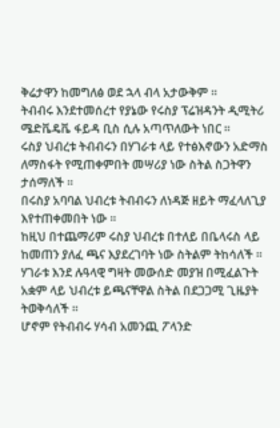ቅሬታዋን ከመግለፅ ወደ ኋላ ብላ አታውቅም ።
ትብብሩ እንደተመሰረተ የያኔው የሩስያ ፕሬዝዳንት ዲሚትሪ ሜድቬዴቬ ፋይዳ ቢስ ሲሉ አጣጥለውት ነበር ።
ሩስያ ህብረቱ ትብብሩን በሃገራቱ ላይ የተፅእኖውን አድማስ ለማስፋት የሚጠቀምበት መሣሪያ ነው ስትል ስጋትዋን ታሰማለች ።
በሩስያ አባባል ህብረቱ ትብብሩን ለነዳጅ ዘይት ማፈላለጊያ እየተጠቀመበት ነው ።
ከዚህ በተጨማሪም ሩስያ ህብረቱ በተለይ በቤላሩስ ላይ ከመጠን ያለፈ ጫና እያደረገባት ነው ስትልም ትከሳለች ።
ሃገራቱ እንደ ሉዓላዊ ግዛት መውሰድ መያዝ በሚፈልጉት አቋም ላይ ህብረቱ ይጫናቸዋል ስትል በደጋጋሚ ጊዜያት ትወቅሳለች ።
ሆኖም የትብብሩ ሃሳብ አመንጪ ፖላንድ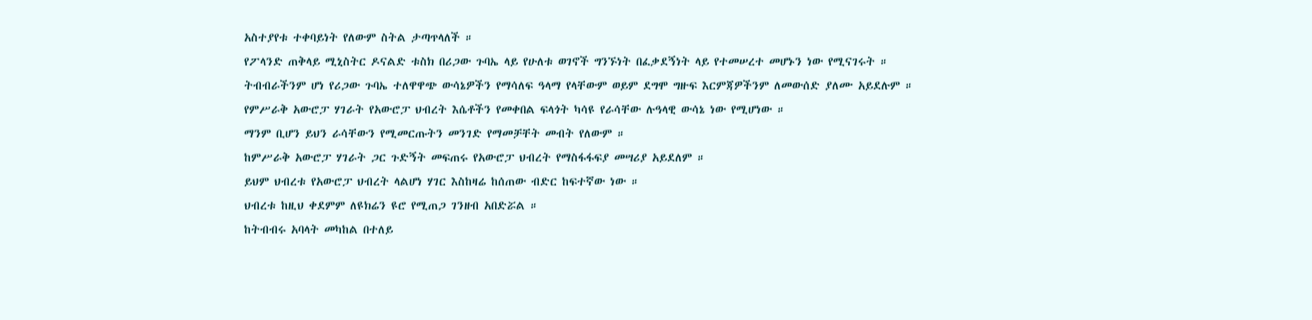አስተያየቱ ተቀባይነት የለውም ስትል ታጣጥላለች ።
የፖላንድ ጠቅላይ ሚኒስትር ዶናልድ ቱስክ በሪጋው ጉባኤ ላይ የሁለቱ ወገኖች ግንኙነት በፈቃደኝነት ላይ የተመሠረተ መሆኑን ነው የሚናገሩት ።
ትብብራችንም ሆነ የሪጋው ጉባኤ ተለዋዋጭ ውሳኔዎችን የማሳለፍ ዓላማ የላቸውም ወይም ደግሞ ግዙፍ እርምጃዎችንም ለመውሰድ ያለሙ አይደሉም ።
የምሥራቅ አውሮፓ ሃገራት የአውሮፓ ህብረት እሴቶችን የመቀበል ፍላጎት ካሳዩ የራሳቸው ሉዓላዊ ውሳኔ ነው የሚሆነው ።
ማንም ቢሆን ይህን ራሳቸውን የሚመርጡትን መንገድ የማመቻቸት መብት የለውም ።
ከምሥራቅ አውሮፓ ሃገራት ጋር ጉድኝት መፍጠሩ የአውሮፓ ህብረት የማስፋፋፍያ መሣሪያ አይደለም ።
ይህም ህብረቱ የአውሮፓ ህብረት ላልሆነ ሃገር እስከዛሬ ከሰጠው ብድር ከፍተኛው ነው ።
ህብረቱ ከዚህ ቀደምም ለዩክሬን ዩሮ የሚጠጋ ገንዘብ አበድሯል ።
ከትብብሩ አባላት መካከል በተለይ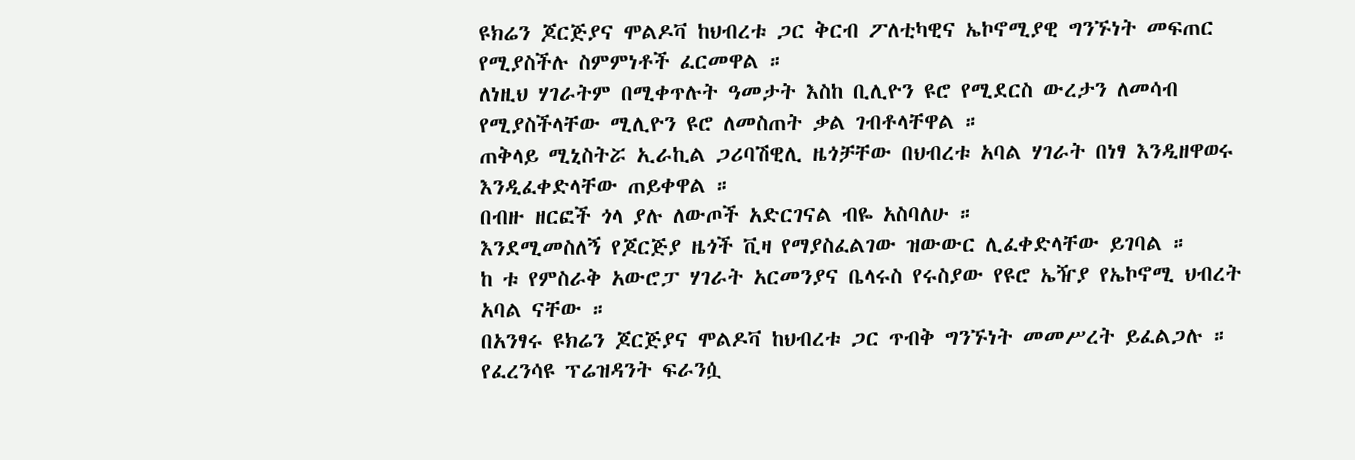ዩክሬን ጆርጅያና ሞልዶቫ ከህብረቱ ጋር ቅርብ ፖለቲካዊና ኤኮኖሚያዊ ግንኙነት መፍጠር የሚያስችሉ ስምምነቶች ፈርመዋል ።
ለነዚህ ሃገራትም በሚቀጥሉት ዓመታት እስከ ቢሊዮን ዩሮ የሚደርስ ውረታን ለመሳብ የሚያስችላቸው ሚሊዮን ዩሮ ለመስጠት ቃል ገብቶላቸዋል ።
ጠቅላይ ሚኒስትሯ ኢራኪል ጋሪባሽዊሊ ዜጎቻቸው በህብረቱ አባል ሃገራት በነፃ እንዲዘዋወሩ እንዲፈቀድላቸው ጠይቀዋል ።
በብዙ ዘርፎች ጎላ ያሉ ለውጦች አድርገናል ብዬ አስባለሁ ።
እንደሚመስለኝ የጆርጅያ ዜጎች ቪዛ የማያስፈልገው ዝውውር ሊፈቀድላቸው ይገባል ።
ከ ቱ የምስራቅ አውሮፓ ሃገራት አርመንያና ቤላሩስ የሩስያው የዩሮ ኤዥያ የኤኮኖሚ ህብረት አባል ናቸው ።
በአንፃሩ ዩክሬን ጆርጅያና ሞልዶቫ ከህብረቱ ጋር ጥብቅ ግንኙነት መመሥረት ይፈልጋሉ ።
የፈረንሳዩ ፕሬዝዳንት ፍራንሷ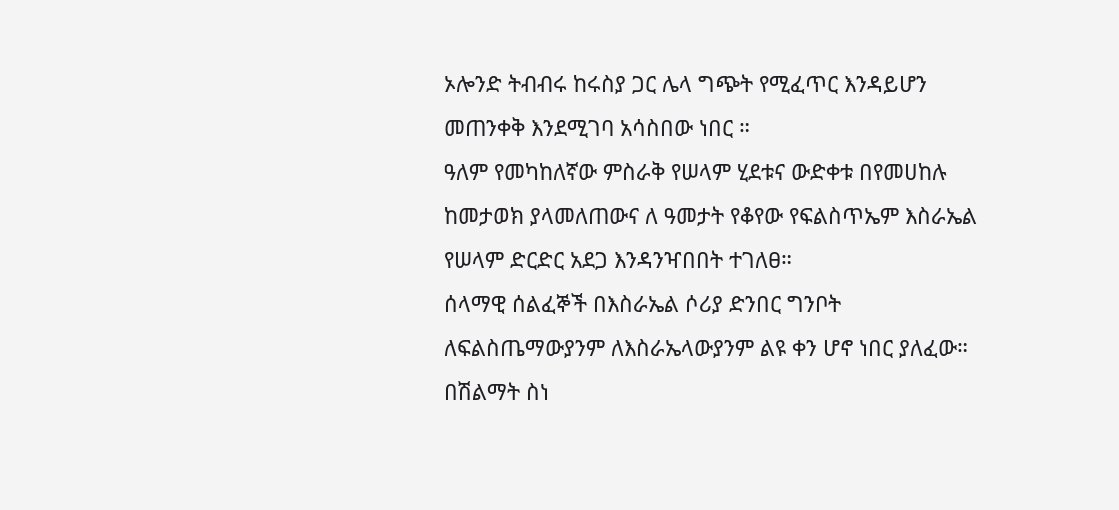ኦሎንድ ትብብሩ ከሩስያ ጋር ሌላ ግጭት የሚፈጥር እንዳይሆን መጠንቀቅ እንደሚገባ አሳስበው ነበር ።
ዓለም የመካከለኛው ምስራቅ የሠላም ሂደቱና ውድቀቱ በየመሀከሉ ከመታወክ ያላመለጠውና ለ ዓመታት የቆየው የፍልስጥኤም እስራኤል የሠላም ድርድር አደጋ እንዳንዣበበት ተገለፀ።
ሰላማዊ ሰልፈኞች በእስራኤል ሶሪያ ድንበር ግንቦት ለፍልስጤማውያንም ለእስራኤላውያንም ልዩ ቀን ሆኖ ነበር ያለፈው።
በሽልማት ስነ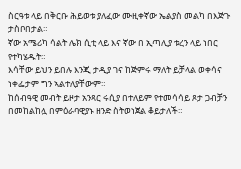ስርዓቱ ላይ በቅርቡ ሕይወቱ ያለፈው ሙዚቀኛው ኤልያስ መልካ በእጅጉ ታስቦበታል።
ኛው አሜሪካ ሳልት ሌክ ሲቲ ላይ እና ኛው በ ኢጣሊያ ቱረን ላይ ነበር የተካሄዱት።
እሳቸው ይህን ይበሉ እንጂ ታዲያ ገና ከጅምሩ ማለት ይቻላል ወቀሳና ነቀፌታም ግን ኣልተለያቸውም።
ከሰብዓዊ መብት ይዞታ አንጻር ሩሲያ በተለይም የተመሳሳይ ጾታ ጋብቻን በመከልከሏ በምዕራባዊያኑ ዘንድ ስትወነጀል ቆይታለች።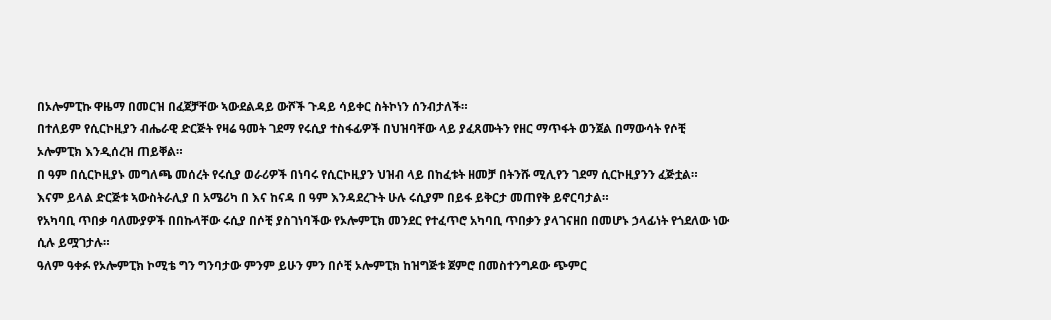በኦሎምፒኩ ዋዜማ በመርዝ በፈጀቻቸው ኣውደልዳይ ውሾች ጉዳይ ሳይቀር ስትኮነን ሰንብታለች።
በተለይም የሲርኮዚያን ብሔራዊ ድርጅት የዛሬ ዓመት ገደማ የሩሲያ ተስፋፊዎች በህዝባቸው ላይ ያፈጸሙትን የዘር ማጥፋት ወንጀል በማውሳት የሶቺ ኦሎምፒክ እንዲሰረዝ ጠይቐል።
በ ዓም በሲርኮዚያኑ መግለጫ መሰረት የሩሲያ ወራሪዎች በነባሩ የሲርኮዚያን ህዝብ ላይ በከፈቱት ዘመቻ በትንሹ ሚሊየን ገደማ ሲርኮዚያንን ፈጅቷል።
እናም ይላል ድርጅቱ ኣውስትራሊያ በ አሜሪካ በ እና ከናዳ በ ዓም እንዳደረጉት ሁሉ ሩሲያም በይፋ ይቅርታ መጠየቅ ይኖርባታል።
የአካባቢ ጥበቃ ባለሙያዎች በበኩላቸው ሩሲያ በሶቺ ያስገነባችው የኦሎምፒክ መንደር የተፈጥሮ አካባቢ ጥበቃን ያላገናዘበ በመሆኑ ኃላፊነት የጎደለው ነው ሲሉ ይሟገታሉ።
ዓለም ዓቀፉ የኦሎምፒክ ኮሚቴ ግን ግንባታው ምንም ይሁን ምን በሶቺ ኦሎምፒክ ከዝግጅቱ ጀምሮ በመስተንግዶው ጭምር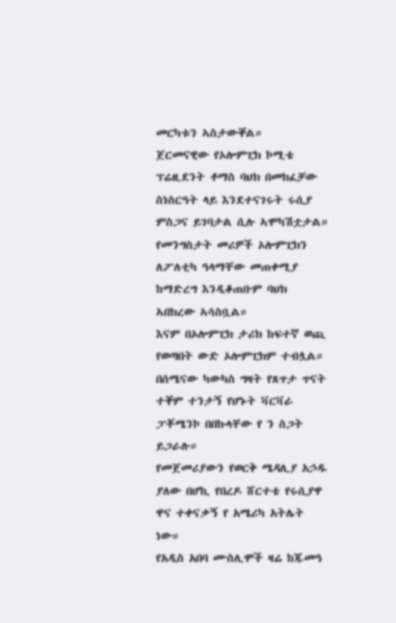መርካቱን ኣስታውቐል።
ጀርመናዊው የኦሎምፒክ ኮሚቴ ፕሬዚደንት ቶማስ ባህክ በመክፈቻው ስነስርዓት ላይ እንደተናገሩት ሩሲያ ምስጋና ይገባታል ሲሉ ኣሞካሽቷታል።
የመንግስታት መሪዎች ኦሎምፒክን ለፖለቲካ ዓላማቸው መጠቀሚያ ከማድረግ እንዲቆጠቡም ባህክ ኣበክረው ኣሳስቧል።
እናም በኦሎምፒክ ታሪክ ከፍተኛ ወጪ የወጣበት ውድ ኦሎምፒክም ተብሏል።
በሰሜናው ካውካስ ግዛት የጸጥታ ጥናት ተቐም ተንታኝ የሆኑት ቫርቫራ ፓቾሜንኮ በበኩላቸው የ ን ስጋት ይጋራሉ።
የመጀመሪያውን የወርቅ ሜዳሊያ አኃዱ ያለው በሆኪ የበረዶ ሸርተቴ የሩሲያዋ ዋና ተቀናቃኝ የ አሜሪካ አትሌት ነው።
የአዲስ አበባ ሙስሊሞች ዛሬ ከጁመዓ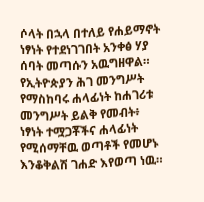ሶላት በኋላ በተለይ የሐይማኖት ነፃነት የተደነገገበት አንቀፅ ሃያ ሰባት መጣሱን አዉግዘዋል።
የኢትዮጵያን ሕገ መንግሥት የማስከባሩ ሐላፊነት ከሐገሪቱ መንግሥት ይልቅ የመብት፥
ነፃነት ተሟጋቾችና ሐላፊነት የሚሰማቸዉ ወጣቶች የመሆኑ እንቆቅልሽ ገሐድ እየወጣ ነዉ።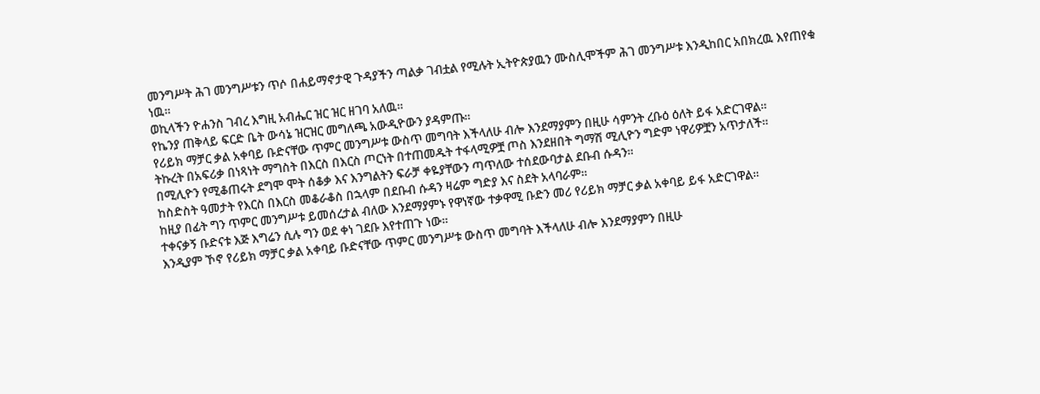መንግሥት ሕገ መንግሥቱን ጥሶ በሐይማኖታዊ ጉዳያችን ጣልቃ ገብቷል የሚሉት ኢትዮጵያዉን ሙስሊሞችም ሕገ መንግሥቱ እንዲከበር አበክረዉ እየጠየቁ ነዉ።
ወኪላችን ዮሐንስ ገብረ እግዚ አብሔር ዝር ዝር ዘገባ አለዉ።
የኬንያ ጠቅላይ ፍርድ ቤት ውሳኔ ዝርዝር መግለጫ አውዲዮውን ያዳምጡ።
የሪይክ ማቻር ቃል አቀባይ ቡድናቸው ጥምር መንግሥቱ ውስጥ መግባት እችላለሁ ብሎ እንደማያምን በዚሁ ሳምንት ረቡዕ ዕለት ይፋ አድርገዋል።
ትኩረት በአፍሪቃ በነጻነት ማግስት በእርስ በእርስ ጦርነት በተጠመዱት ተፋላሚዎቿ ጦስ እንደዘበት ግማሽ ሚሊዮን ግድም ነዋሪዎቿን አጥታለች።
በሚሊዮን የሚቆጠሩት ደግሞ ሞት ሰቆቃ እና እንግልትን ፍራቻ ቀዬያቸውን ጣጥለው ተሰደውባታል ደቡብ ሱዳን።
ከስድስት ዓመታት የእርስ በእርስ መቆራቆስ በኋላም በደቡብ ሱዳን ዛሬም ግድያ እና ስደት አላባራም።
ከዚያ በፊት ግን ጥምር መንግሥቱ ይመሰረታል ብለው እንደማያምኑ የዋነኛው ተቃዋሚ ቡድን መሪ የሪይክ ማቻር ቃል አቀባይ ይፋ አድርገዋል።
ተቀናቃኝ ቡድናቱ እጅ እግሬን ሲሉ ግን ወደ ቀነ ገደቡ እየተጠጉ ነው።
እንዲያም ኾኖ የሪይክ ማቻር ቃል አቀባይ ቡድናቸው ጥምር መንግሥቱ ውስጥ መግባት እችላለሁ ብሎ እንደማያምን በዚሁ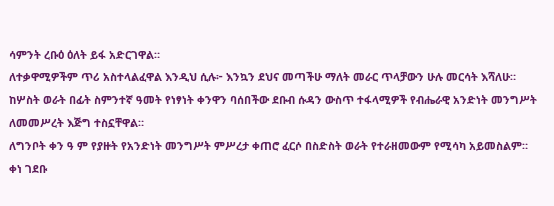ሳምንት ረቡዕ ዕለት ይፋ አድርገዋል።
ለተቃዋሚዎችም ጥሪ አስተላልፈዋል እንዲህ ሲሉ፦ እንኳን ደህና መጣችሁ ማለት መራር ጥላቻውን ሁሉ መርሳት እሻለሁ።
ከሦስት ወራት በፊት ስምንተኛ ዓመት የነፃነት ቀንዋን ባሰበችው ደቡብ ሱዳን ውስጥ ተፋላሚዎች የብሔራዊ አንድነት መንግሥት ለመመሥረት እጅግ ተስኗቸዋል።
ለግንቦት ቀን ዓ ም የያዙት የአንድነት መንግሥት ምሥረታ ቀጠሮ ፈርሶ በስድስት ወራት የተራዘመውም የሚሳካ አይመስልም።
ቀነ ገደቡ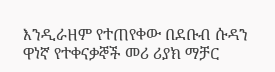እንዲራዘም የተጠየቀው በደቡብ ሱዳን ዋነኛ የተቀናቃኞች መሪ ሪያክ ማቻር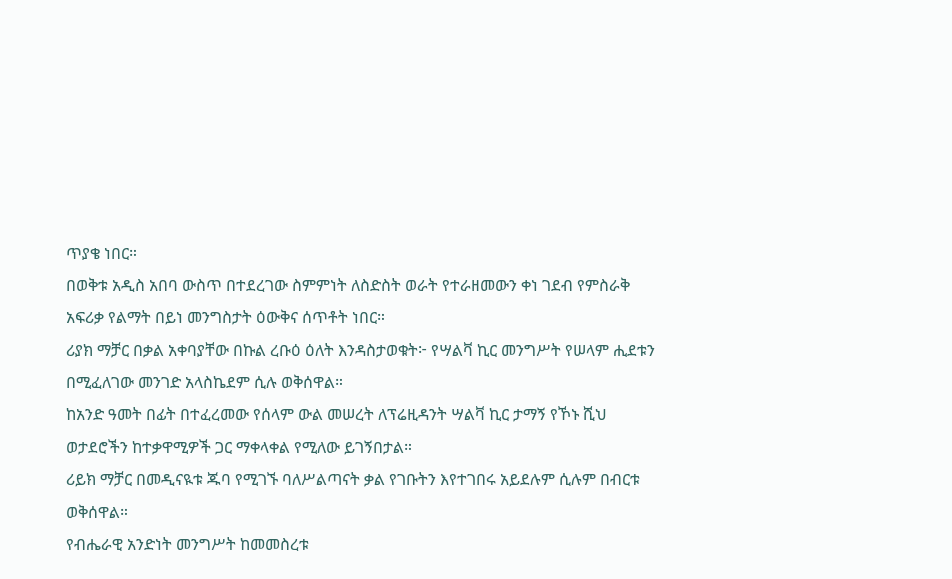ጥያቄ ነበር።
በወቅቱ አዲስ አበባ ውስጥ በተደረገው ስምምነት ለስድስት ወራት የተራዘመውን ቀነ ገደብ የምስራቅ አፍሪቃ የልማት በይነ መንግስታት ዕውቅና ሰጥቶት ነበር።
ሪያክ ማቻር በቃል አቀባያቸው በኩል ረቡዕ ዕለት እንዳስታወቁት፦ የሣልቫ ኪር መንግሥት የሠላም ሒደቱን በሚፈለገው መንገድ አላስኬደም ሲሉ ወቅሰዋል።
ከአንድ ዓመት በፊት በተፈረመው የሰላም ውል መሠረት ለፕሬዚዳንት ሣልቫ ኪር ታማኝ የኾኑ ሺህ ወታደሮችን ከተቃዋሚዎች ጋር ማቀላቀል የሚለው ይገኝበታል።
ሪይክ ማቻር በመዲናዪቱ ጁባ የሚገኙ ባለሥልጣናት ቃል የገቡትን እየተገበሩ አይደሉም ሲሉም በብርቱ ወቅሰዋል።
የብሔራዊ አንድነት መንግሥት ከመመስረቱ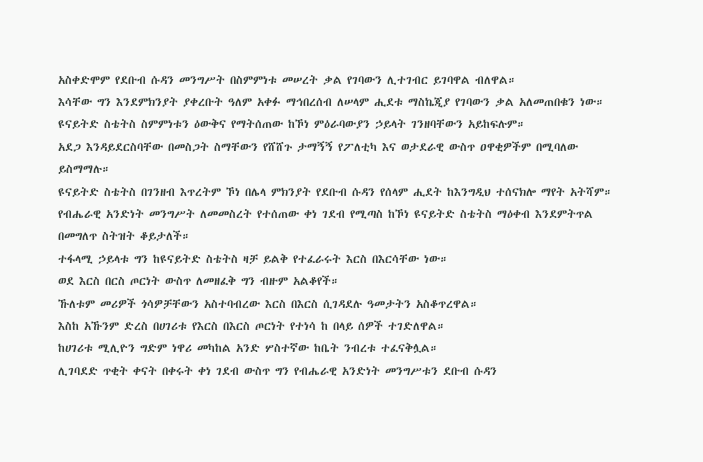አስቀድሞም የደቡብ ሱዳን መንግሥት በስምምነቱ መሠረት ቃል የገባውን ሊተገብር ይገባዋል ብለዋል።
እሳቸው ግን እንደምክንያት ያቀረቡት ዓለም አቀፉ ማኅበረሰብ ለሠላም ሒደቱ ማስኬጂያ የገባውን ቃል አለመጠበቁን ነው።
ዩናይትድ ስቴትስ ስምምነቱን ዕውቅና የማትሰጠው ከኾነ ምዕራባውያን ኃይላት ገንዘባቸውን አይከፍሉም።
አደጋ እንዳይደርስባቸው በመስጋት ስማቸውን የሸሸጉ ታማኝኝ የፖለቲካ እና ወታደራዊ ውስጥ ዐዋቂዎችም በሚባለው ይስማማሉ።
ዩናይትድ ስቴትስ በገንዘብ እጥረትም ኾነ በሌላ ምክንያት የደቡብ ሱዳን የሰላም ሒደት ከእንግዲህ ተሰናክሎ ማየት አትሻም።
የብሔራዊ አንድነት መንግሥት ለመመስረት የተሰጠው ቀነ ገደብ የሚጣስ ከኾነ ዩናይትድ ስቴትስ ማዕቀብ እንደምትጥል በመግለጥ ስትዝት ቆይታለች።
ተፋላሚ ኃይላቱ ግን ከዩናይትድ ስቴትስ ዛቻ ይልቅ የተፈራሩት እርስ በእርሳቸው ነው።
ወደ እርስ በርስ ጦርነት ውስጥ ለመዘፈቅ ግን ብዙም አልቆየች።
ኹለቱም መሪዎች ጎሳዎቻቸውን አስተባብረው እርስ በእርስ ሲገዳደሉ ዓመታትን አስቆጥረዋል።
እስከ አኹንም ድረስ በሀገሪቱ የእርስ በእርስ ጦርነት የተነሳ ከ በላይ ሰዎች ተገድለዋል።
ከሀገሪቱ ሚሊዮን ግድም ነዋሪ መካከል አንድ ሦስተኛው ከቤት ንብረቱ ተፈናቅሏል።
ሊገባደድ ጥቂት ቀናት በቀሩት ቀነ ገደብ ውስጥ ግን የብሔራዊ አንድነት መንግሥቱን ደቡብ ሱዳን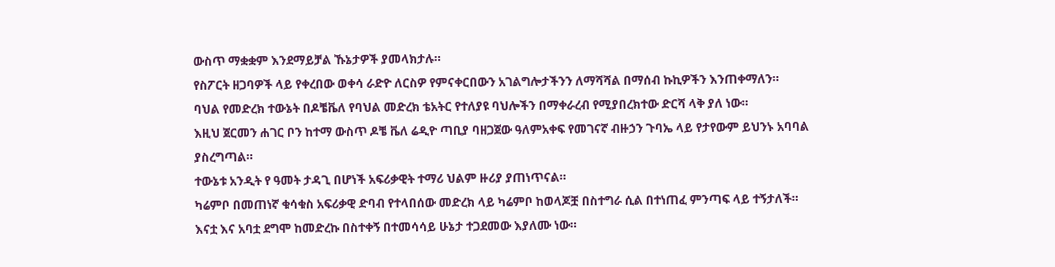ውስጥ ማቋቋም እንደማይቻል ኹኔታዎች ያመላክታሉ።
የስፖርት ዘጋባዎች ላይ የቀረበው ወቀሳ ራድዮ ለርስዎ የምናቀርበውን አገልግሎታችንን ለማሻሻል በማሰብ ኩኪዎችን እንጠቀማለን።
ባህል የመድረክ ተውኔት በዶቼቬለ የባህል መድረክ ቴአትር የተለያዩ ባህሎችን በማቀራረብ የሚያበረክተው ድርሻ ላቅ ያለ ነው።
እዚህ ጀርመን ሐገር ቦን ከተማ ውስጥ ዶቼ ቬለ ሬዲዮ ጣቢያ ባዘጋጀው ዓለምአቀፍ የመገናኛ ብዙኃን ጉባኤ ላይ የታየውም ይህንኑ አባባል ያስረግጣል።
ተውኔቱ አንዲት የ ዓመት ታዳጊ በሆነች አፍሪቃዊት ተማሪ ህልም ዙሪያ ያጠነጥናል።
ካሬምቦ በመጠነኛ ቁሳቁስ አፍሪቃዊ ድባብ የተላበሰው መድረክ ላይ ካሬምቦ ከወላጆቿ በስተግራ ሲል በተነጠፈ ምንጣፍ ላይ ተኝታለች።
እናቷ እና አባቷ ደግሞ ከመድረኩ በስተቀኝ በተመሳሳይ ሁኔታ ተጋደመው እያለሙ ነው።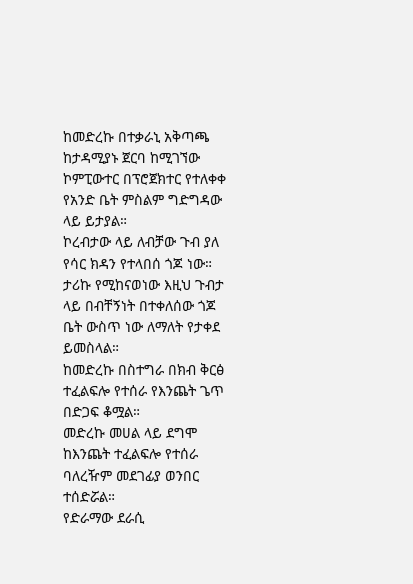ከመድረኩ በተቃራኒ አቅጣጫ ከታዳሚያኑ ጀርባ ከሚገኘው ኮምፒውተር በፕሮጀክተር የተለቀቀ የአንድ ቤት ምስልም ግድግዳው ላይ ይታያል።
ኮረብታው ላይ ለብቻው ጉብ ያለ የሳር ክዳን የተላበሰ ጎጆ ነው።
ታሪኩ የሚከናወነው እዚህ ጉብታ ላይ በብቸኝነት በተቀለሰው ጎጆ ቤት ውስጥ ነው ለማለት የታቀደ ይመስላል።
ከመድረኩ በስተግራ በክብ ቅርፅ ተፈልፍሎ የተሰራ የእንጨት ጌጥ በድጋፍ ቆሟል።
መድረኩ መሀል ላይ ደግሞ ከእንጨት ተፈልፍሎ የተሰራ ባለረዥም መደገፊያ ወንበር ተሰድሯል።
የድራማው ደራሲ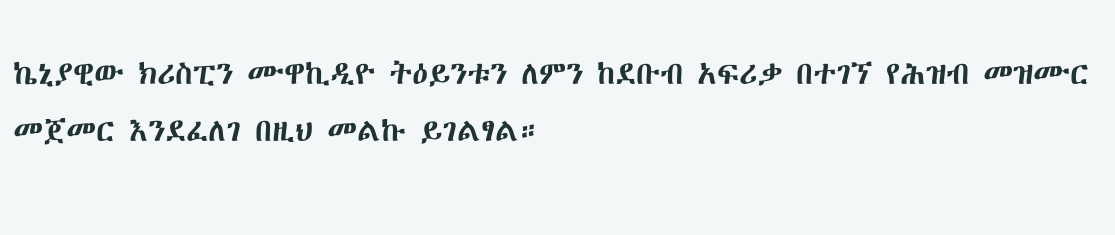ኬኒያዊው ክሪስፒን ሙዋኪዲዮ ትዕይንቱን ለምን ከደቡብ አፍሪቃ በተገኘ የሕዝብ መዝሙር መጀመር እንደፈለገ በዚህ መልኩ ይገልፃል።